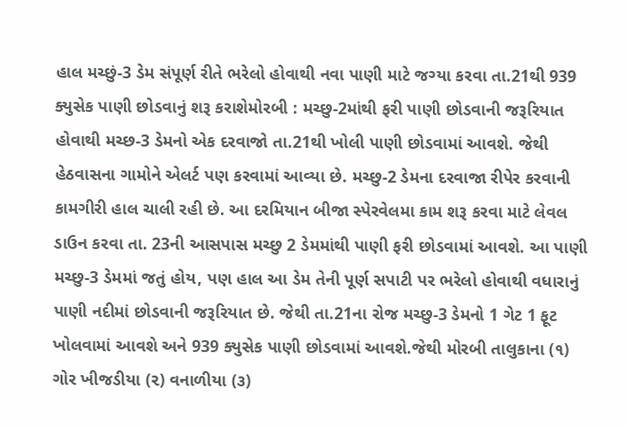હાલ મચ્છું-3 ડેમ સંપૂર્ણ રીતે ભરેલો હોવાથી નવા પાણી માટે જગ્યા કરવા તા.21થી 939 ક્યુસેક પાણી છોડવાનું શરૂ કરાશેમોરબી : મચ્છુ-2માંથી ફરી પાણી છોડવાની જરૂરિયાત હોવાથી મચ્છ-3 ડેમનો એક દરવાજો તા.21થી ખોલી પાણી છોડવામાં આવશે. જેથી હેઠવાસના ગામોને એલર્ટ પણ કરવામાં આવ્યા છે. મચ્છુ-2 ડેમના દરવાજા રીપેર કરવાની કામગીરી હાલ ચાલી રહી છે. આ દરમિયાન બીજા સ્પેરવેલમા કામ શરૂ કરવા માટે લેવલ ડાઉન કરવા તા. 23ની આસપાસ મચ્છુ 2 ડેમમાંથી પાણી ફરી છોડવામાં આવશે. આ પાણી મચ્છુ-3 ડેમમાં જતું હોય, પણ હાલ આ ડેમ તેની પૂર્ણ સપાટી પર ભરેલો હોવાથી વધારાનું પાણી નદીમાં છોડવાની જરૂરિયાત છે. જેથી તા.21ના રોજ મચ્છુ-3 ડેમનો 1 ગેટ 1 ફૂટ ખોલવામાં આવશે અને 939 ક્યુસેક પાણી છોડવામાં આવશે.જેથી મોરબી તાલુકાના (૧) ગોર ખીજડીયા (૨) વનાળીયા (૩)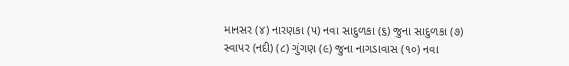માનસર (૪) નારણકા (૫) નવા સાદુળકા (૬) જુના સાદુળકા (૭) સ્વાપર (નદી) (૮) ગુંગણ (૯) જુના નાગડાવાસ (૧૦) નવા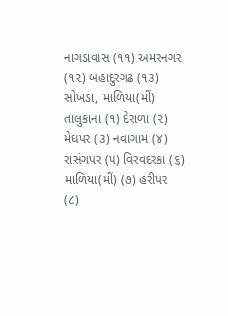નાગડાવાસ (૧૧) અમરનગર (૧૨) બહાદુરગઢ (૧૩) સોખડા, માળિયા(મીં) તાલુકાના (૧) દેરાળા (૨) મેઘપર (૩) નવાગામ (૪) રાસંગપર (૫) વિરવદરકા (૬) માળિયા(મીં) (૭) હરીપર (૮)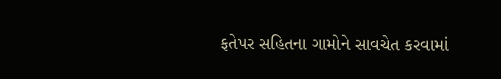ફતેપર સહિતના ગામોને સાવચેત કરવામાં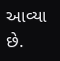આવ્યા છે.